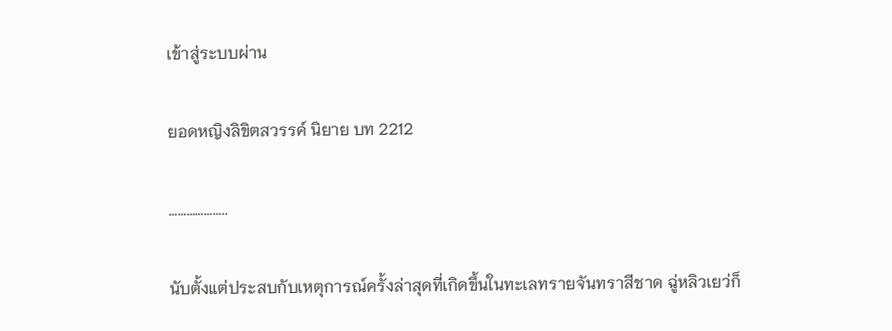เข้าสู่ระบบผ่าน

ยอดหญิงลิขิตสวรรค์ นิยาย บท 2212

………………..

นับตั้งแต่ประสบกับเหตุการณ์ครั้งล่าสุดที่เกิดขึ้นในทะเลทรายจันทราสีชาด ฉู่หลิวเยว่ก็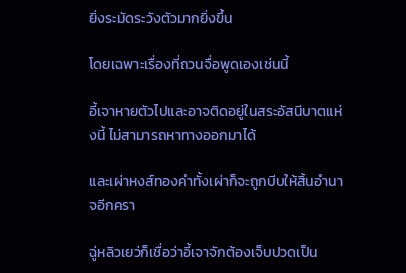ยิ่งระมัดระวังตัวมากยิ่งขึ้น

โดยเฉพาะเรื่องที่ถวนจื่อพูดเองเช่นนี้

อี้เจาหายตัวไปและอาจติดอยู่ในสระอัสนีบาตแห่งนี้ ไม่สามารถหาทางออกมาได้

และเผ่าหงส์ทองคำทั้งเผ่าก็จะถูกบีบให้สิ้นอำนาจอีกครา

ฉู่หลิวเยว่ก็เชื่อว่าอี้เจาจักต้องเจ็บปวดเป็น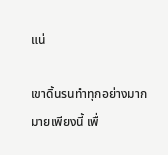แน่

เขาดิ้นรนทำทุกอย่างมากมายเพียงนี้ เพื่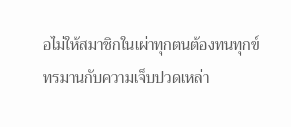อไม่ให้สมาชิกในเผ่าทุกตนต้องทนทุกข์ทรมานกับความเจ็บปวดเหล่า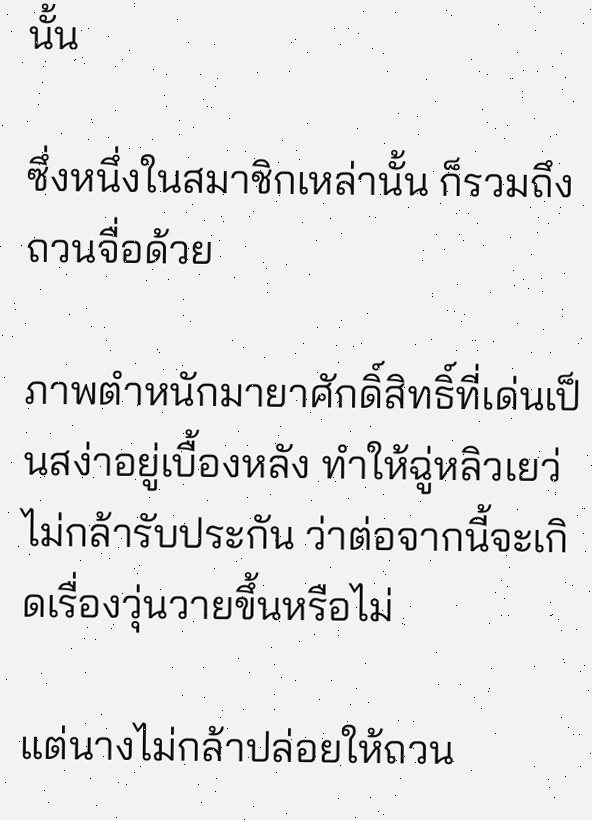นั้น

ซึ่งหนึ่งในสมาชิกเหล่านั้น ก็รวมถึงถวนจื่อด้วย

ภาพตำหนักมายาศักดิ์สิทธิ์ที่เด่นเป็นสง่าอยู่เบื้องหลัง ทำให้ฉู่หลิวเยว่ไม่กล้ารับประกัน ว่าต่อจากนี้จะเกิดเรื่องวุ่นวายขึ้นหรือไม่

แต่นางไม่กล้าปล่อยให้ถวน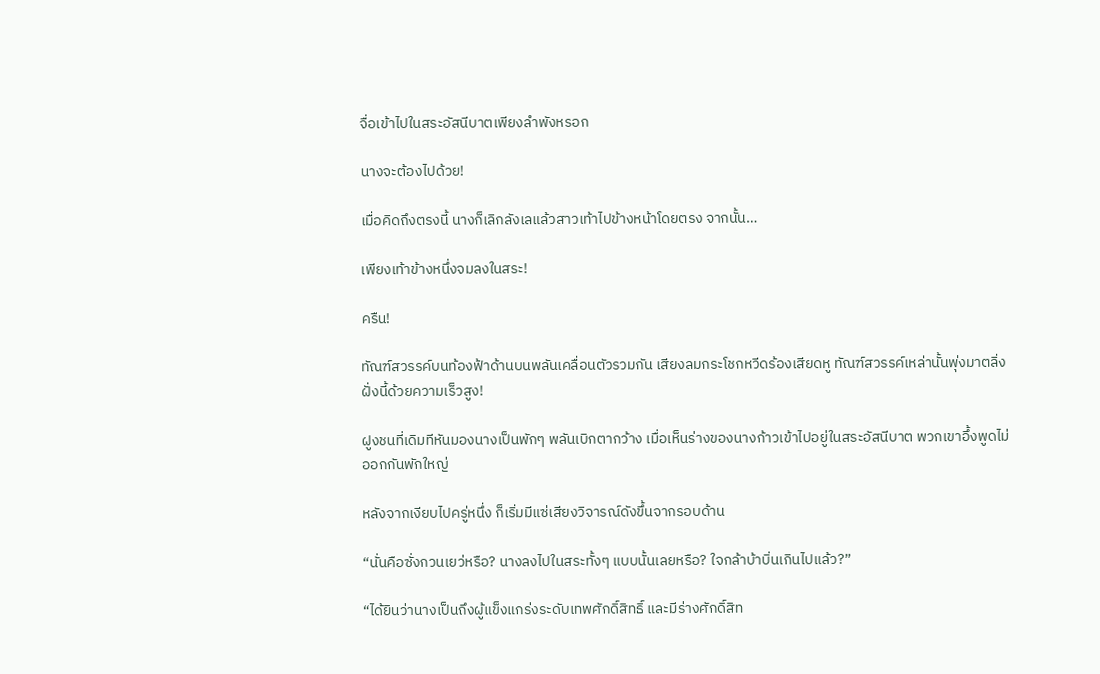จื่อเข้าไปในสระอัสนีบาตเพียงลำพังหรอก

นางจะต้องไปด้วย!

เมื่อคิดถึงตรงนี้ นางก็เลิกลังเลแล้วสาวเท้าไปข้างหน้าโดยตรง จากนั้น…

เพียงเท้าข้างหนึ่งจมลงในสระ!

ครืน!

ทัณฑ์สวรรค์บนท้องฟ้าด้านบนพลันเคลื่อนตัวรวมกัน เสียงลมกระโชกหวีดร้องเสียดหู ทัณฑ์สวรรค์เหล่านั้นพุ่งมาตลิ่งฝั่งนี้ด้วยความเร็วสูง!

ฝูงชนที่เดิมทีหันมองนางเป็นพักๆ พลันเบิกตากว้าง เมื่อเห็นร่างของนางก้าวเข้าไปอยู่ในสระอัสนีบาต พวกเขาอึ้งพูดไม่ออกกันพักใหญ่

หลังจากเงียบไปครู่หนึ่ง ก็เริ่มมีแซ่เสียงวิจารณ์ดังขึ้นจากรอบด้าน

“นั่นคือซั่งกวนเยว่หรือ? นางลงไปในสระทั้งๆ แบบนั้นเลยหรือ? ใจกล้าบ้าบิ่นเกินไปแล้ว?”

“ได้ยินว่านางเป็นถึงผู้แข็งแกร่งระดับเทพศักดิ์สิทธิ์ และมีร่างศักดิ์สิท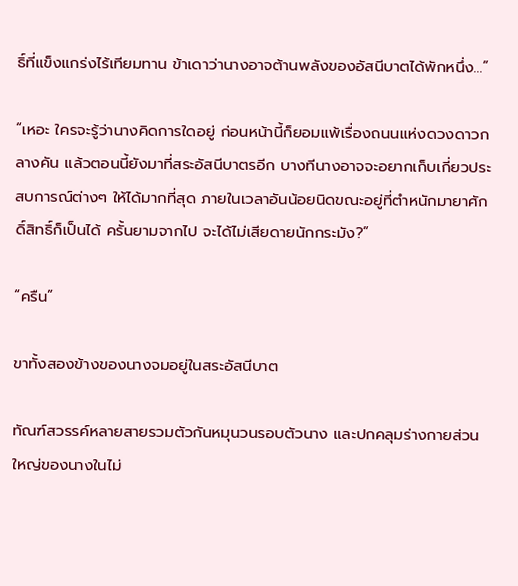ธิ์ที่แข็งแกร่งไร้เทียมทาน ข้าเดาว่านางอาจต้านพลังของอัสนีบาตได้พักหนึ่ง…”

“เหอะ ใครจะรู้ว่านางคิดการใดอยู่ ก่อนหน้านี้ก็ยอมแพ้เรื่องถนนแห่งดวงดาวกลางคัน แล้วตอนนี้ยังมาที่สระอัสนีบาตรอีก บางทีนางอาจจะอยากเก็บเกี่ยวประสบการณ์ต่างๆ ให้ได้มากที่สุด ภายในเวลาอันน้อยนิดขณะอยู่ที่ตำหนักมายาศักดิ์สิทธิ์ก็เป็นได้ ครั้นยามจากไป จะได้ไม่เสียดายนักกระมัง?”

“ครืน”

ขาทั้งสองข้างของนางจมอยู่ในสระอัสนีบาต

ทัณฑ์สวรรค์หลายสายรวมตัวกันหมุนวนรอบตัวนาง และปกคลุมร่างกายส่วนใหญ่ของนางในไม่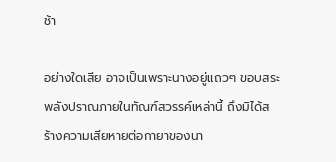ช้า

อย่างใดเสีย อาจเป็นเพราะนางอยู่แถวๆ ขอบสระ พลังปราณภายในทัณฑ์สวรรค์เหล่านี้ ถึงมิได้สร้างความเสียหายต่อกายาของนา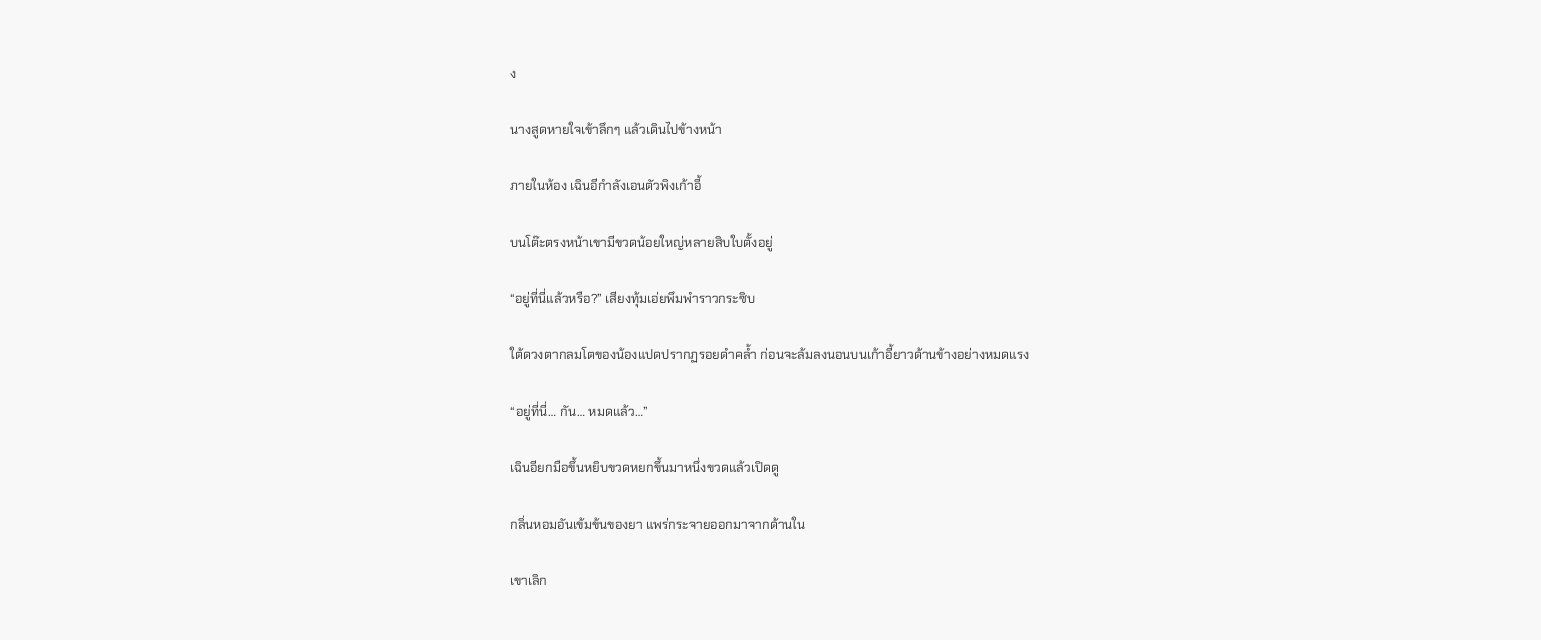ง

นางสูดหายใจเข้าลึกๆ แล้วเดินไปข้างหน้า

ภายในห้อง เฉินอีกำลังเอนตัวพิงเก้าอี้

บนโต๊ะตรงหน้าเขามีขวดน้อยใหญ่หลายสิบใบตั้งอยู่

“อยู่ที่นี่แล้วหรือ?” เสียงทุ้มเอ่ยพึมพำราวกระซิบ

ใต้ดวงตากลมโตของน้องแปดปรากฏรอยดำคล้ำ ก่อนจะล้มลงนอนบนเก้าอี้ยาวด้านข้างอย่างหมดแรง

“อยู่ที่นี่… กัน… หมดแล้ว…”

เฉินอียกมือขึ้นหยิบขวดหยกขึ้นมาหนึ่งขวดแล้วเปิดดู

กลิ่นหอมอันเข้มข้นของยา แพร่กระจายออกมาจากด้านใน

เขาเลิก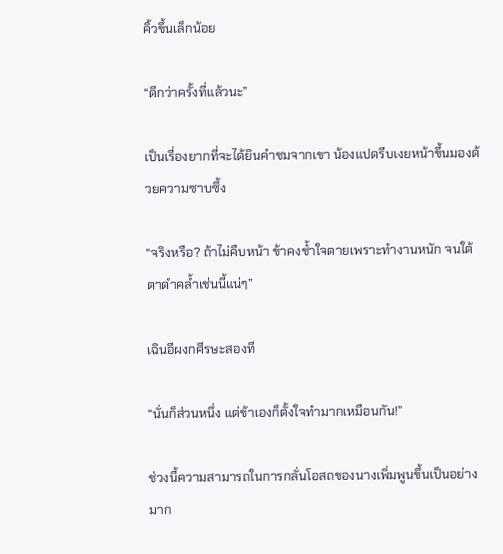คิ้วขึ้นเล็กน้อย

“ดีกว่าครั้งที่แล้วนะ”

เป็นเรื่องยากที่จะได้ยินคำชมจากเขา น้องแปดรีบเงยหน้าขึ้นมองด้วยความซาบซึ้ง

“จริงหรือ? ถ้าไม่คืบหน้า ข้าคงช้ำใจตายเพราะทำงานหนัก จนใต้ตาดำคล้ำเช่นนี้แน่ๆ”

เฉินอีผงกศีรษะสองที

“นั่นก็ส่วนหนึ่ง แต่ข้าเองก็ตั้งใจทำมากเหมือนกัน!”

ช่วงนี้ความสามารถในการกลั่นโอสถของนางเพิ่มพูนขึ้นเป็นอย่างมาก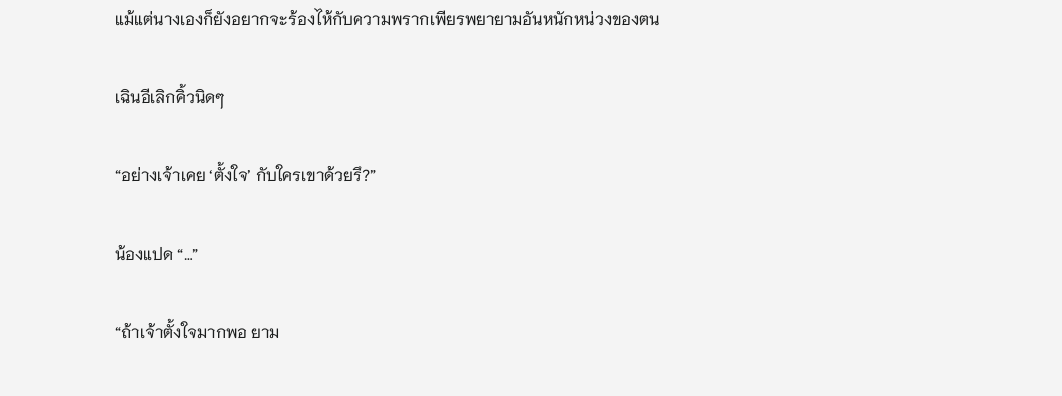แม้แต่นางเองก็ยังอยากจะร้องไห้กับความพรากเพียรพยายามอันหนักหน่วงของตน

เฉินอีเลิกคิ้วนิดๆ

“อย่างเจ้าเคย ‘ตั้งใจ’ กับใครเขาด้วยรึ?”

น้องแปด “…”

“ถ้าเจ้าตั้งใจมากพอ ยาม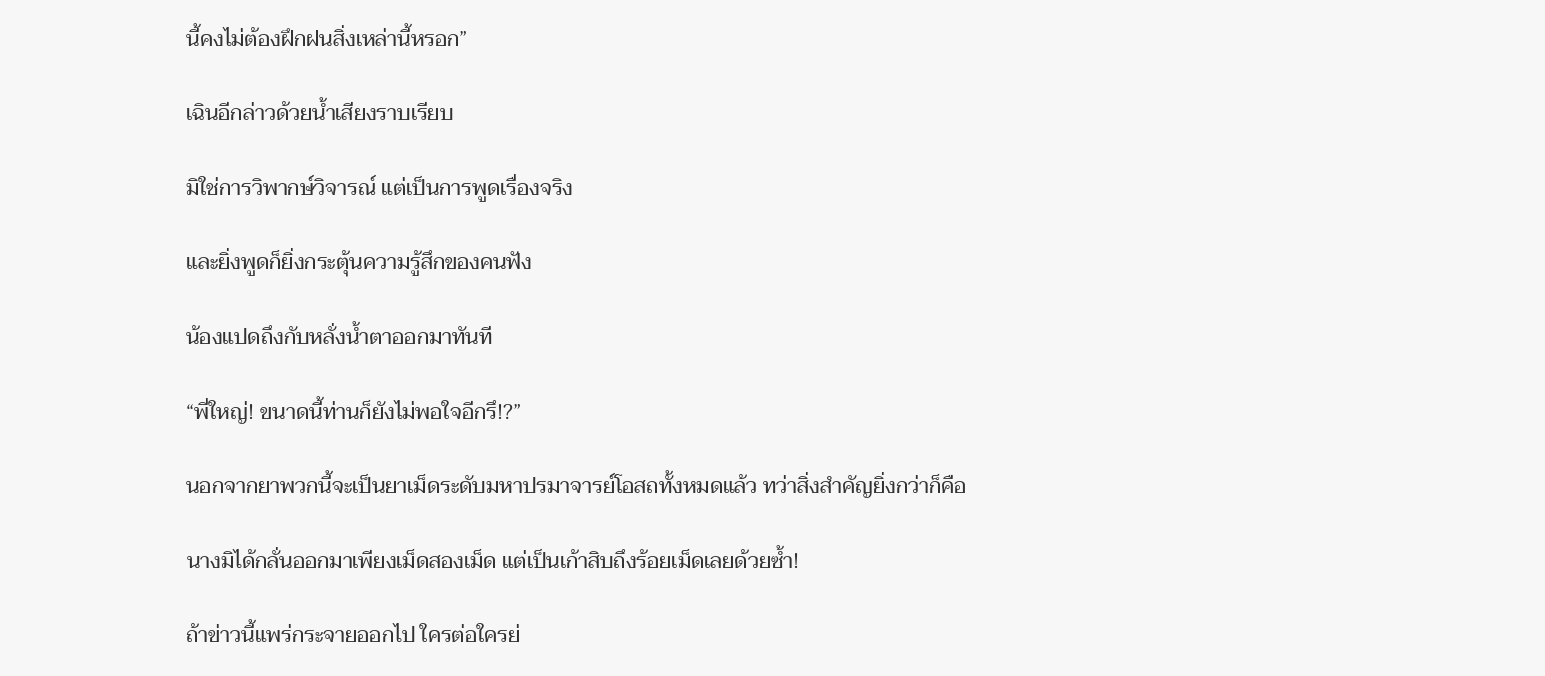นี้คงไม่ต้องฝึกฝนสิ่งเหล่านี้หรอก”

เฉินอีกล่าวด้วยน้ำเสียงราบเรียบ

มิใช่การวิพากษ์วิจารณ์ แต่เป็นการพูดเรื่องจริง

และยิ่งพูดก็ยิ่งกระตุ้นความรู้สึกของคนฟัง

น้องแปดถึงกับหลั่งน้ำตาออกมาทันที

“พี่ใหญ่! ขนาดนี้ท่านก็ยังไม่พอใจอีกรึ!?”

นอกจากยาพวกนี้จะเป็นยาเม็ดระดับมหาปรมาจารย์โอสถทั้งหมดแล้ว ทว่าสิ่งสำคัญยิ่งกว่าก็คือ

นางมิได้กลั่นออกมาเพียงเม็ดสองเม็ด แต่เป็นเก้าสิบถึงร้อยเม็ดเลยด้วยซ้ำ!

ถ้าข่าวนี้แพร่กระจายออกไป ใครต่อใครย่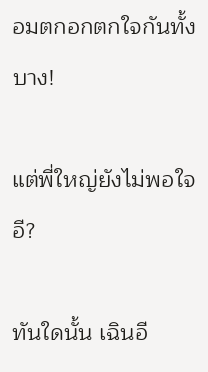อมตกอกตกใจกันทั้งบาง!

แต่พี่ใหญ่ยังไม่พอใจอี?

ทันใดนั้น เฉินอี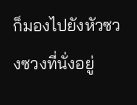ก็มองไปยังหัวซวงซวงที่นั่งอยู่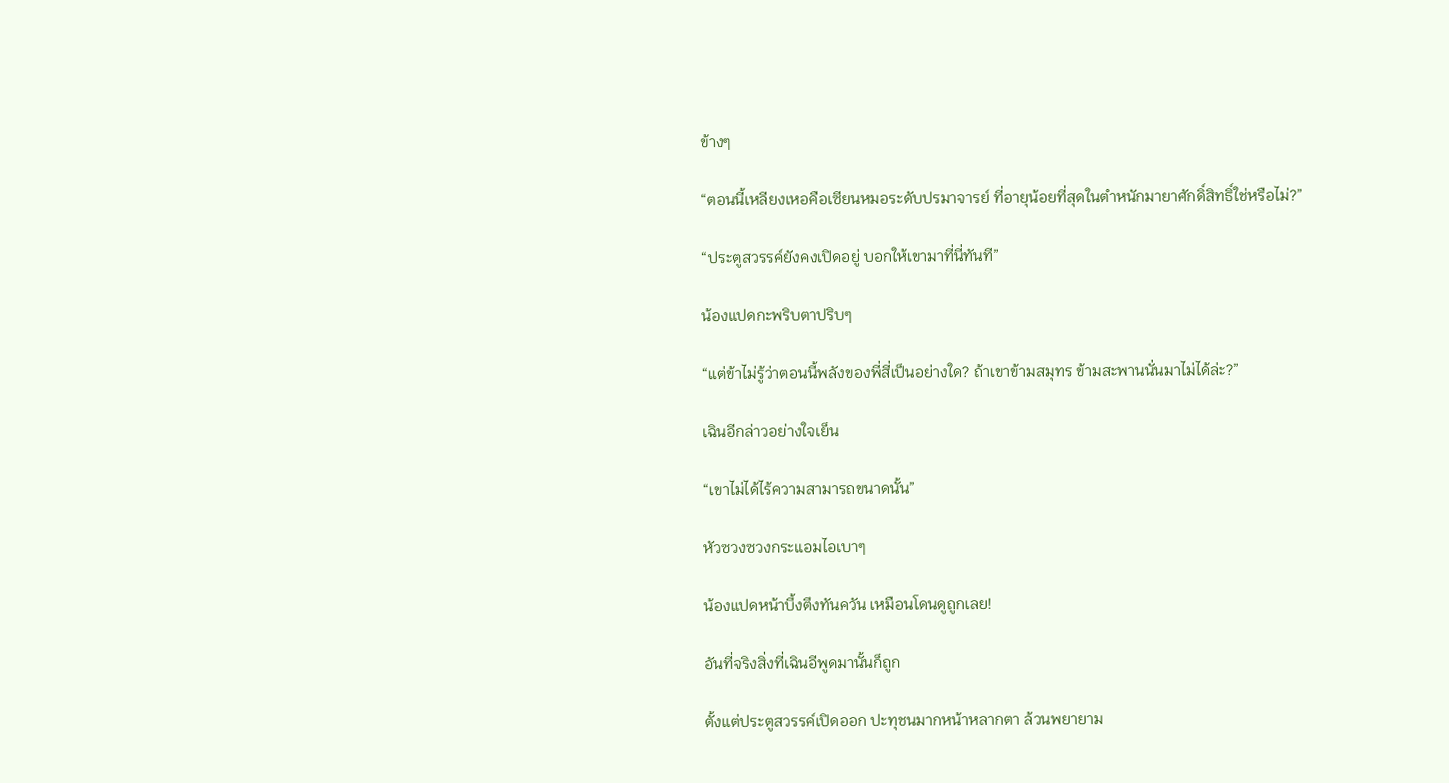ข้างๆ

“ตอนนี้เหลียงเหอคือเซียนหมอระดับปรมาจารย์ ที่อายุน้อยที่สุดในตำหนักมายาศักดิ์สิทธิ์ใช่หรือไม่?”

“ประตูสวรรค์ยังคงเปิดอยู่ บอกให้เขามาที่นี่ทันที”

น้องแปดกะพริบตาปริบๆ

“แต่ข้าไม่รู้ว่าตอนนี้พลังของพี่สี่เป็นอย่างใด? ถ้าเขาข้ามสมุทร ข้ามสะพานนั่นมาไม่ได้ล่ะ?”

เฉินอีกล่าวอย่างใจเย็น

“เขาไม่ได้ไร้ความสามารถขนาดนั้น”

หัวซวงซวงกระแอมไอเบาๆ

น้องแปดหน้าบึ้งตึงทันควัน เหมือนโดนดูถูกเลย!

อันที่จริงสิ่งที่เฉินอีพูดมานั้นก็ถูก

ตั้งแต่ประตูสวรรค์เปิดออก ปะทุชนมากหน้าหลากตา ล้วนพยายาม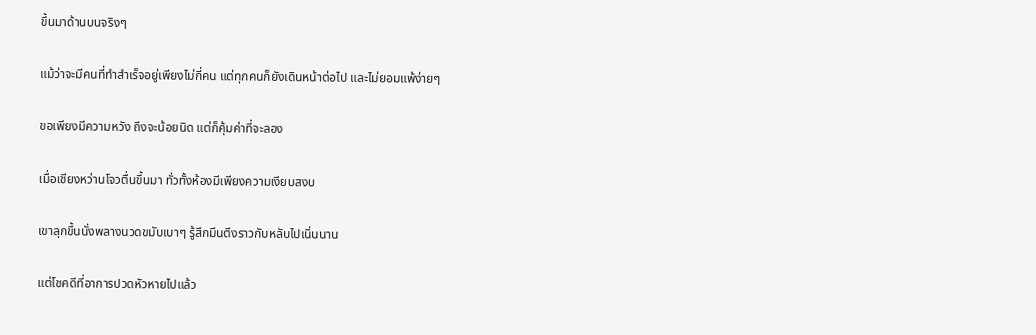ขึ้นมาด้านบนจริงๆ

แม้ว่าจะมีคนที่ทำสำเร็จอยู่เพียงไม่กี่คน แต่ทุกคนก็ยังเดินหน้าต่อไป และไม่ยอมแพ้ง่ายๆ

ขอเพียงมีความหวัง ถึงจะน้อยนิด แต่ก็คุ้มค่าที่จะลอง

เมื่อเชียงหว่านโจวตื่นขึ้นมา ทั่วทั้งห้องมีเพียงความเงียบสงบ

เขาลุกขึ้นนั่งพลางนวดขมับเบาๆ รู้สึกมึนตึงราวกับหลับไปเนิ่นนาน

แต่โชคดีที่อาการปวดหัวหายไปแล้ว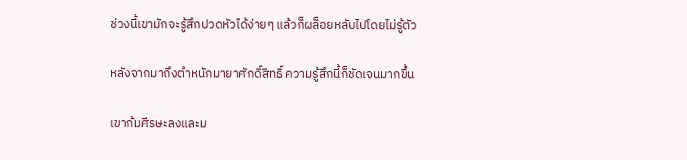ช่วงนี้เขามักจะรู้สึกปวดหัวได้ง่ายๆ แล้วก็ผล็อยหลับไปโดยไม่รู้ตัว

หลังจากมาถึงตำหนักมายาศักดิ์สิทธิ์ ความรู้สึกนี้ก็ชัดเจนมากขึ้น

เขาก้มศีรษะลงและม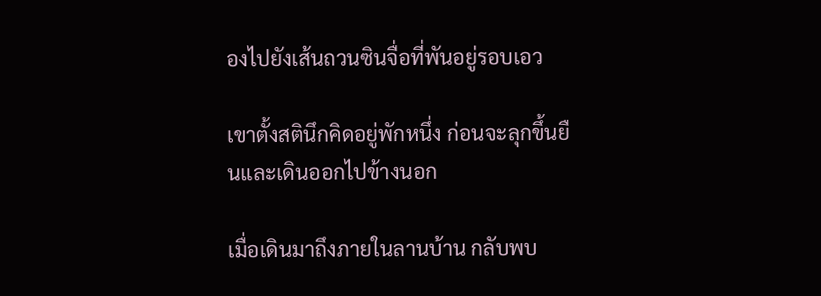องไปยังเส้นถวนซินจื่อที่พันอยู่รอบเอว

เขาตั้งสตินึกคิดอยู่พักหนึ่ง ก่อนจะลุกขึ้นยืนและเดินออกไปข้างนอก

เมื่อเดินมาถึงภายในลานบ้าน กลับพบ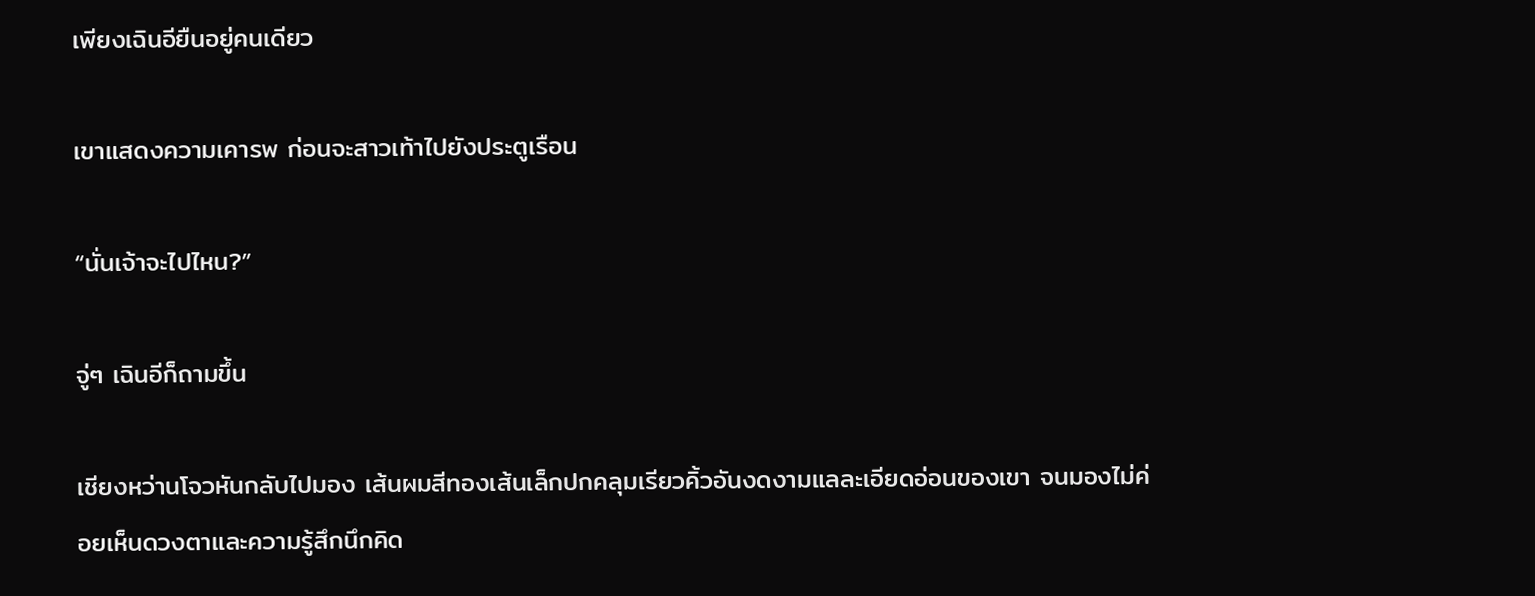เพียงเฉินอียืนอยู่คนเดียว

เขาแสดงความเคารพ ก่อนจะสาวเท้าไปยังประตูเรือน

“นั่นเจ้าจะไปไหน?”

จู่ๆ เฉินอีก็ถามขึ้น

เชียงหว่านโจวหันกลับไปมอง เส้นผมสีทองเส้นเล็กปกคลุมเรียวคิ้วอันงดงามแลละเอียดอ่อนของเขา จนมองไม่ค่อยเห็นดวงตาและความรู้สึกนึกคิด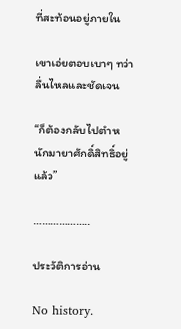ที่สะท้อนอยู่ภายใน

เขาเอ่ยตอบเบาๆ ทว่าลื่นไหลและชัดเจน

“ก็ต้องกลับไปตำหนักมายาศักดิ์สิทธิ์อยู่แล้ว”

………………..

ประวัติการอ่าน

No history.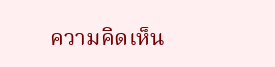ความคิดเห็น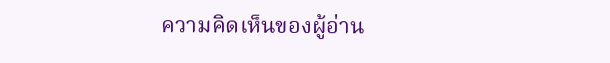ความคิดเห็นของผู้อ่าน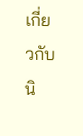เกี่ยวกับนิ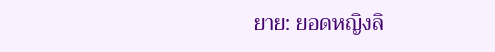ยาย: ยอดหญิงลิ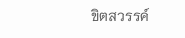ขิตสวรรค์